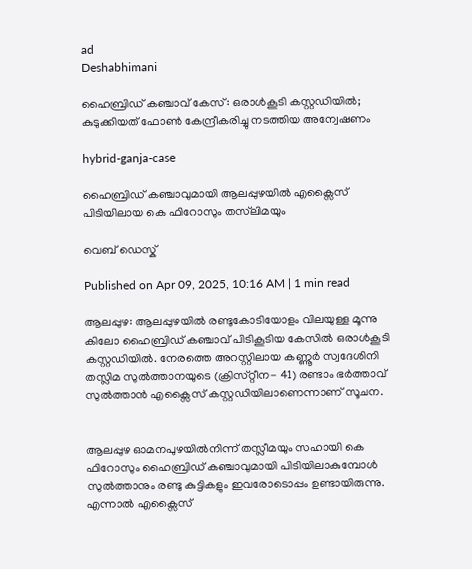ad
Deshabhimani

ഹൈബ്രിഡ്‌ കഞ്ചാവ് കേസ്: ഒരാൾകൂടി കസ്റ്റഡിയിൽ; കുടുക്കിയത് ഫോൺ കേന്ദ്രീകരിച്ചു നടത്തിയ അന്വേഷണം

hybrid-ganja-case

ഹൈബ്രിഡ്‌ കഞ്ചാവുമായി ആലപ്പുഴയിൽ എക്സൈസ് പിടിയിലായ കെ ഫിറോസും തസ്‌ലിമയും

വെബ് ഡെസ്ക്

Published on Apr 09, 2025, 10:16 AM | 1 min read

ആലപ്പുഴ: ആലപ്പുഴയിൽ രണ്ടുകോടിയോളം വിലയുള്ള മൂന്നു കിലോ ഹൈബ്രിഡ്‌ കഞ്ചാവ് പിടികൂടിയ കേസിൽ ഒരാൾകൂടി കസ്റ്റഡിയിൽ. നേരത്തെ അറസ്റ്റിലായ കണ്ണൂർ സ്വദേശിനി തസ്ലിമ സുൽത്താനയുടെ (ക്രിസ്‌റ്റീന- 41) രണ്ടാം ഭർത്താവ് സുൽത്താന്‍ എക്സൈസ് കസ്റ്റഡിയിലാണെന്നാണ് സൂചന.


ആലപ്പുഴ ഓമനപുഴയിൽനിന്ന് തസ്ലീമയും സഹായി കെ ഫിറോസും ഹൈബ്രിഡ് കഞ്ചാവുമായി പിടിയിലാകുമ്പോൾ സുൽത്താനും രണ്ടു കുട്ടികളും ഇവരോടൊപ്പം ഉണ്ടായിരുന്നു. എന്നാൽ എക്സൈസ്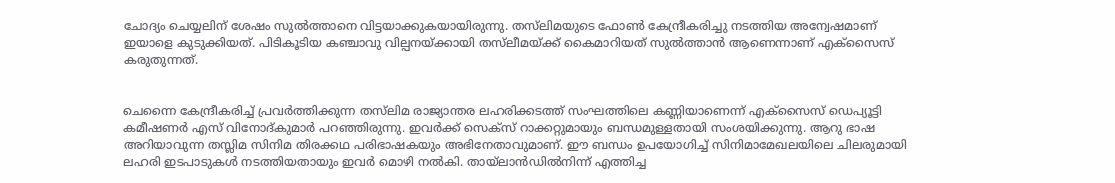ചോദ്യം ചെയ്യലിന് ശേഷം സുൽത്താനെ വിട്ടയാക്കുകയായിരുന്നു. തസ്‌ലിമയുടെ ഫോൺ കേന്ദ്രീകരിച്ചു നടത്തിയ അന്വേഷമാണ് ഇയാളെ കുടുക്കിയത്. പിടികൂടിയ കഞ്ചാവു വില്പനയ്ക്കായി തസ്‌ലീമയ്ക്ക് കൈമാറിയത് സുൽത്താൻ ആണെന്നാണ് എക്സൈസ് കരുതുന്നത്.


ചെന്നൈ കേന്ദ്രീകരിച്ച്‌ പ്രവർത്തിക്കുന്ന തസ്‌ലിമ രാജ്യാന്തര ലഹരിക്കടത്ത് സംഘത്തിലെ കണ്ണിയാണെന്ന്‌ എക്‌സൈസ്‌ ഡെപ്യൂട്ടി കമീഷണർ എസ്‌ വിനോദ്‌കുമാർ പറഞ്ഞിരുന്നു. ഇവർക്ക്‌ സെക്‌സ്‌ റാക്കറ്റുമായും ബന്ധമുള്ളതായി സംശയിക്കുന്നു. ആറു ഭാഷ അറിയാവുന്ന തസ്ലിമ സിനിമ തിരക്കഥ പരിഭാഷകയും അഭിനേതാവുമാണ്‌. ഈ ബന്ധം ഉപയോഗിച്ച്‌ സിനിമാമേഖലയിലെ ചിലരുമായി ലഹരി ഇടപാടുകൾ നടത്തിയതായും ഇവർ മൊഴി നൽകി. തായ്‌ലാൻഡിൽനിന്ന്‌ എത്തിച്ച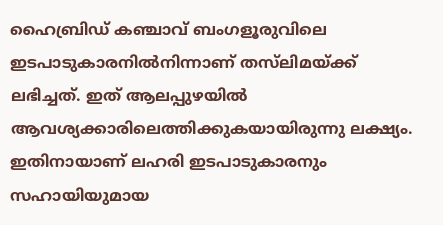ഹൈബ്രിഡ്‌ കഞ്ചാവ്‌ ബംഗളൂരുവിലെ ഇടപാടുകാരനിൽനിന്നാണ്‌ തസ്‌ലിമയ്‌ക്ക്‌ ലഭിച്ചത്‌. ഇത്‌ ആലപ്പുഴയിൽ ആവശ്യക്കാരിലെത്തിക്കുകയായിരുന്നു ലക്ഷ്യം. ഇതിനായാണ് ലഹരി ഇടപാടുകാരനും സഹായിയുമായ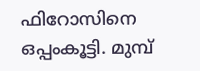ഫിറോസിനെ ഒപ്പംകൂട്ടി. മുമ്പ്‌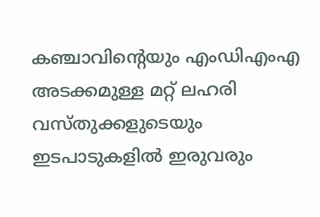കഞ്ചാവിന്റെയും എംഡിഎംഎ അടക്കമുള്ള മറ്റ്‌ ലഹരി വസ്‌തുക്കളുടെയും ഇടപാടുകളിൽ ഇരുവരും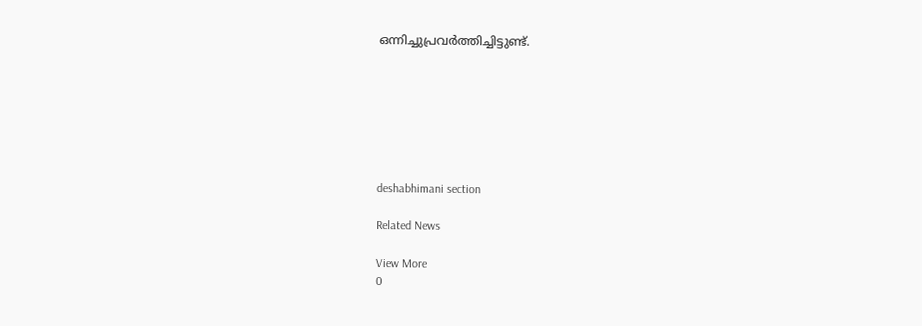ഒന്നിച്ചുപ്രവർത്തിച്ചിട്ടുണ്ട്‌.







deshabhimani section

Related News

View More
0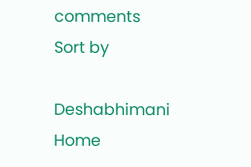comments
Sort by

Deshabhimani
Home